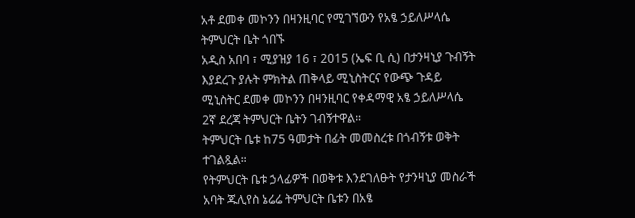አቶ ደመቀ መኮንን በዛንዚባር የሚገኘውን የአፄ ኃይለሥላሴ ትምህርት ቤት ጎበኙ
አዲስ አበባ ፣ ሚያዝያ 16 ፣ 2015 (ኤፍ ቢ ሲ) በታንዛኒያ ጉብኝት እያደረጉ ያሉት ምክትል ጠቅላይ ሚኒስትርና የውጭ ጉዳይ ሚኒስትር ደመቀ መኮንን በዛንዚባር የቀዳማዊ አፄ ኃይለሥላሴ 2ኛ ደረጃ ትምህርት ቤትን ገብኝተዋል።
ትምህርት ቤቱ ከ75 ዓመታት በፊት መመስረቱ በጎብኝቱ ወቅት ተገልጿል።
የትምህርት ቤቱ ኃላፊዎች በወቅቱ እንደገለፁት የታንዛኒያ መስራች አባት ጁሊየስ ኔሬሬ ትምህርት ቤቱን በአፄ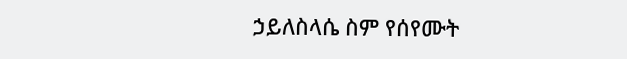ኃይለስላሴ ስም የሰየሙት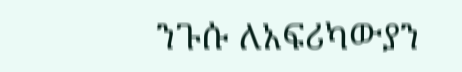ንጉሱ ለአፍሪካውያን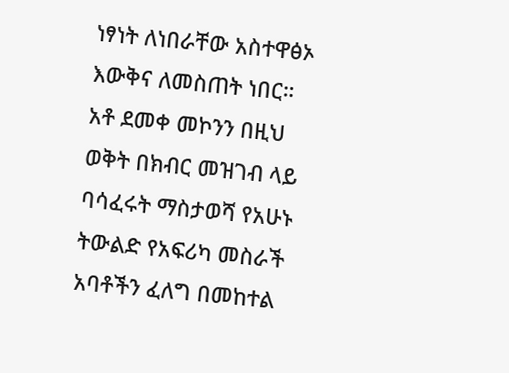ነፃነት ለነበራቸው አስተዋፅኦ እውቅና ለመስጠት ነበር።
አቶ ደመቀ መኮንን በዚህ ወቅት በክብር መዝገብ ላይ ባሳፈሩት ማስታወሻ የአሁኑ ትውልድ የአፍሪካ መስራች አባቶችን ፈለግ በመከተል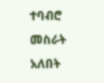ተባብሮ መስራት አለበት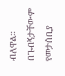ብለዋል።
በጉብኝታቸውም የመታሰቢያ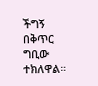ችግኝ በቅጥር ግቢው ተክለዋል።